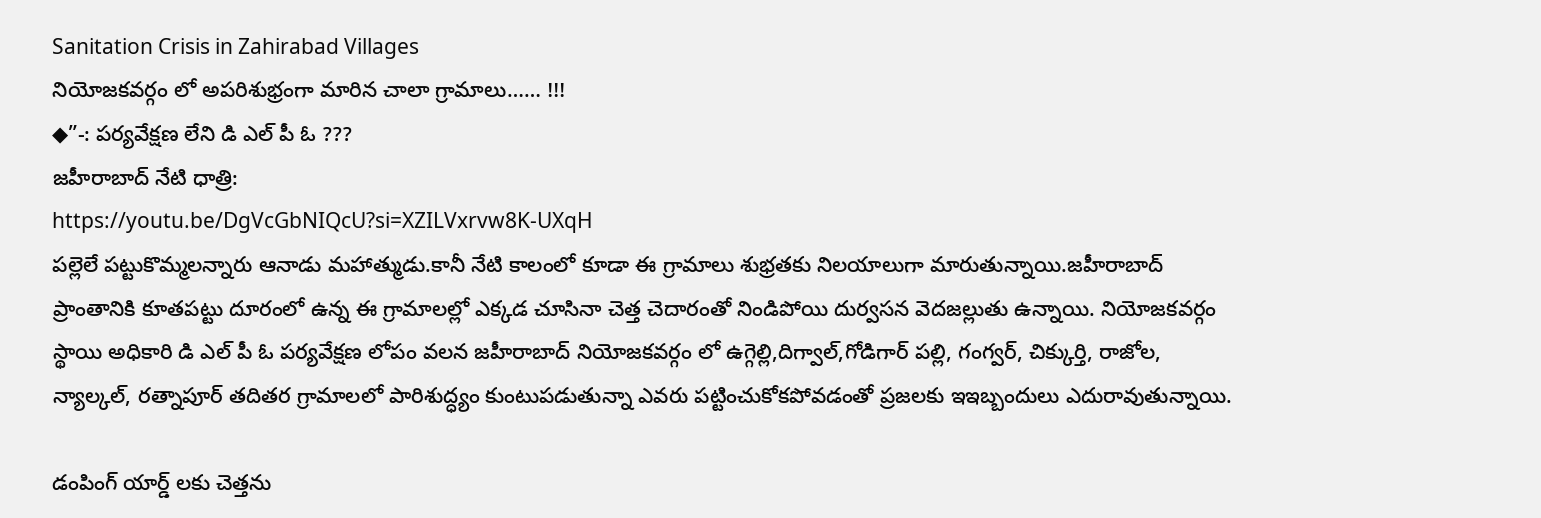Sanitation Crisis in Zahirabad Villages
నియోజకవర్గం లో అపరిశుభ్రంగా మారిన చాలా గ్రామాలు…… !!!
◆”-: పర్యవేక్షణ లేని డి ఎల్ పీ ఓ ???
జహీరాబాద్ నేటి ధాత్రి:
https://youtu.be/DgVcGbNIQcU?si=XZILVxrvw8K-UXqH
పల్లెలే పట్టుకొమ్మలన్నారు ఆనాడు మహాత్ముడు.కానీ నేటి కాలంలో కూడా ఈ గ్రామాలు శుభ్రతకు నిలయాలుగా మారుతున్నాయి.జహీరాబాద్ ప్రాంతానికి కూతపట్టు దూరంలో ఉన్న ఈ గ్రామాలల్లో ఎక్కడ చూసినా చెత్త చెదారంతో నిండిపోయి దుర్వసన వెదజల్లుతు ఉన్నాయి. నియోజకవర్గం స్థాయి అధికారి డి ఎల్ పీ ఓ పర్యవేక్షణ లోపం వలన జహీరాబాద్ నియోజకవర్గం లో ఉగ్గెల్లి,దిగ్వాల్,గోడిగార్ పల్లి, గంగ్వర్, చిక్కుర్తి, రాజోల, న్యాల్కల్, రత్నాపూర్ తదితర గ్రామాలలో పారిశుద్ధ్యం కుంటుపడుతున్నా ఎవరు పట్టించుకోకపోవడంతో ప్రజలకు ఇఇబ్బందులు ఎదురావుతున్నాయి.

డంపింగ్ యార్డ్ లకు చెత్తను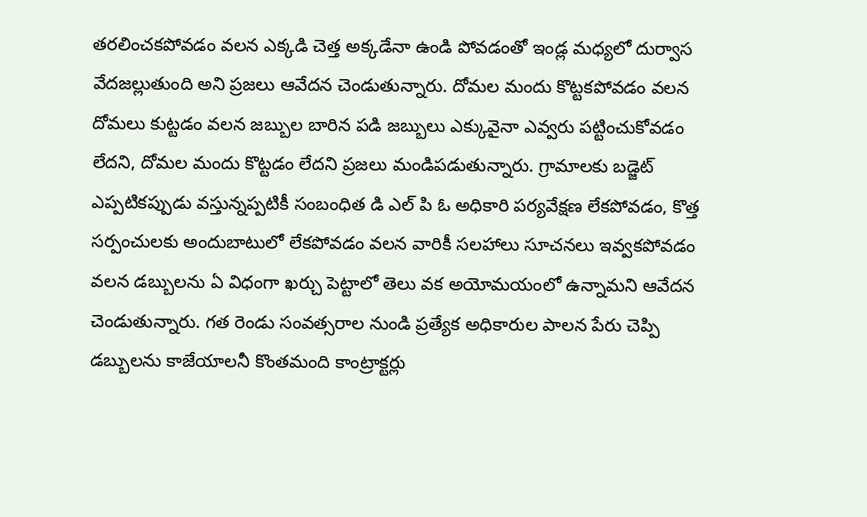తరలించకపోవడం వలన ఎక్కడి చెత్త అక్కడేనా ఉండి పోవడంతో ఇండ్ల మధ్యలో దుర్వాస వేదజల్లుతుంది అని ప్రజలు ఆవేదన చెండుతున్నారు. దోమల మందు కొట్టకపోవడం వలన దోమలు కుట్టడం వలన జబ్బుల బారిన పడి జబ్బులు ఎక్కువైనా ఎవ్వరు పట్టించుకోవడం లేదని, దోమల మందు కొట్టడం లేదని ప్రజలు మండిపడుతున్నారు. గ్రామాలకు బడ్జెట్ ఎప్పటికప్పుడు వస్తున్నప్పటికీ సంబంధిత డి ఎల్ పి ఓ అధికారి పర్యవేక్షణ లేకపోవడం, కొత్త సర్పంచులకు అందుబాటులో లేకపోవడం వలన వారికీ సలహాలు సూచనలు ఇవ్వకపోవడం వలన డబ్బులను ఏ విధంగా ఖర్చు పెట్టాలో తెలు వక అయోమయంలో ఉన్నామని ఆవేదన చెండుతున్నారు. గత రెండు సంవత్సరాల నుండి ప్రత్యేక అధికారుల పాలన పేరు చెప్పి డబ్బులను కాజేయాలనీ కొంతమంది కాంట్రాక్టర్లు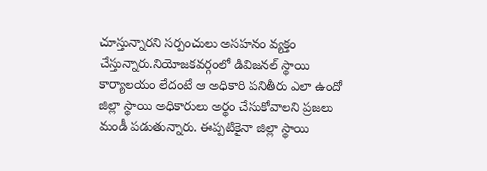చూస్తున్నారని సర్పంచులు అసహనం వ్యక్తం చేస్తున్నారు.నియోజకవర్గంలో డివిజనల్ స్థాయి కార్యాలయం లేదంటే ఆ అధికారి పనితీరు ఎలా ఉందో జిల్లా స్థాయి అధికారులు అర్థం చేసుకోవాలని ప్రజలు మండీ పడుతున్నారు. ఈప్పటికైనా జిల్లా స్థాయి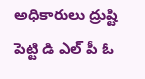అధికారులు ద్రుష్టి పెట్టి డి ఎల్ పీ ఓ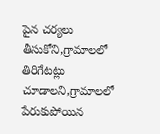పైన చర్యలు తీసుకోని,గ్రామాలలో తిరిగేటట్లు చూడాలని,గ్రామాలలో పేరుకుపోయిన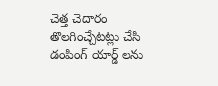చెత్త చెదారం తొలగించ్చేటట్లు చేసి డంపింగ్ యార్డ్ లను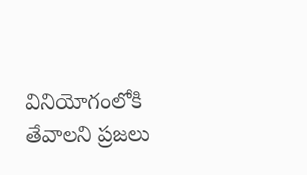వినియోగంలోకి తేవాలని ప్రజలు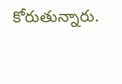కోరుతున్నారు.